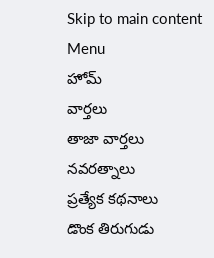Skip to main content
Menu
హోమ్
వార్తలు
తాజా వార్తలు
నవరత్నాలు
ప్రత్యేక కథనాలు
డొంక తిరుగుడు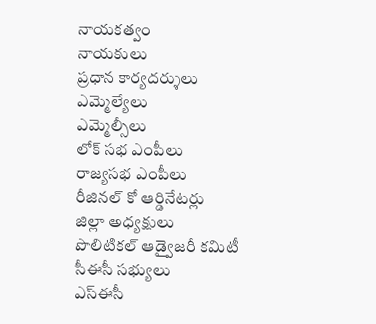నాయకత్వం
నాయకులు
ప్రధాన కార్యదర్శులు
ఎమ్మెల్యేలు
ఎమ్మెల్సీలు
లోక్ సభ ఎంపీలు
రాజ్యసభ ఎంపీలు
రీజినల్ కో ఆర్డినేటర్లు
జిల్లా అధ్యక్షులు
పొలిటికల్ ఆడ్వైజరీ కమిటీ
సీఈసీ సభ్యులు
ఎస్ఈసీ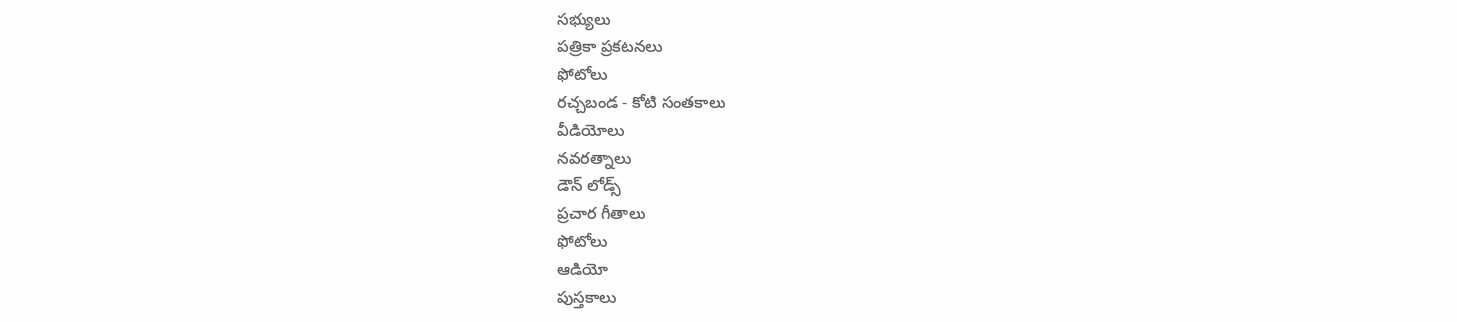సభ్యులు
పత్రికా ప్రకటనలు
ఫోటోలు
రచ్చబండ - కోటి సంతకాలు
వీడియోలు
నవరత్నాలు
డౌన్ లోడ్స్
ప్రచార గీతాలు
ఫోటోలు
ఆడియో
పుస్తకాలు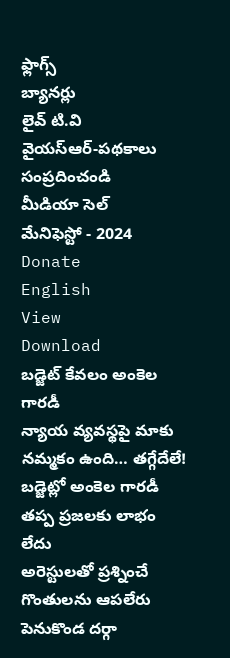ఫ్లాగ్స్
బ్యానర్లు
లైవ్ టి.వి
వైయస్ఆర్-పథకాలు
సంప్రదించండి
మీడియా సెల్
మేనిఫెస్టో - 2024
Donate
English
View
Download
బడ్జెట్ కేవలం అంకెల గారడీ
న్యాయ వ్యవస్థపై మాకు నమ్మకం ఉంది… తగ్గేదేలే!
బడ్జెట్లో అంకెల గారడీ తప్ప ప్రజలకు లాభం లేదు
అరెస్టులతో ప్రశ్నించే గొంతులను ఆపలేరు
పెనుకొండ దర్గా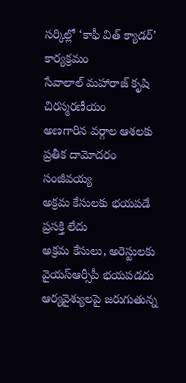సర్కిల్లో ‘కాఫీ విత్ క్యాడర్’ కార్యక్రమం
సేవాలాల్ మహారాజ్ కృషి చిరస్మరణీయం
అణగారిన వర్గాల ఆశలకు ప్రతీక దామోదరం సంజీవయ్య
అక్రమ కేసులకు భయపడే ప్రసక్తి లేదు
అక్రమ కేసులు, అరెస్టులకు వైయస్ఆర్సీపీ భయపడదు
ఆర్యవైశ్యులపై జరుగుతున్న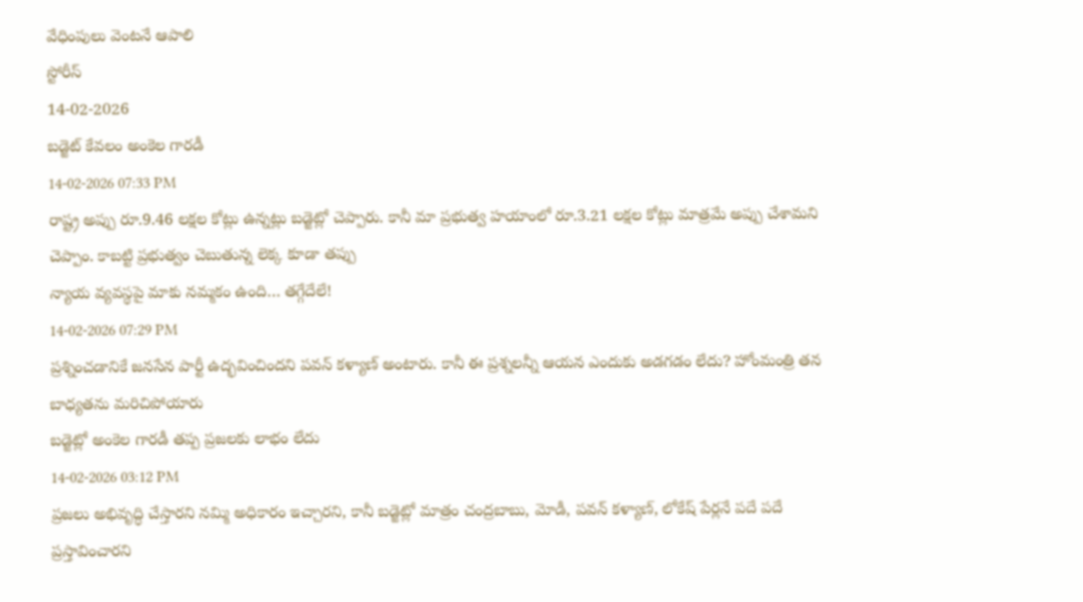వేధింపులు వెంటనే ఆపాలి
స్టోరీస్
14-02-2026
బడ్జెట్ కేవలం అంకెల గారడీ
14-02-2026 07:33 PM
రాష్ట్ర అప్పు రూ.9.46 లక్షల కోట్లు ఉన్నట్లు బడ్జెట్లో చెప్పారు. కానీ మా ప్రభుత్వ హయాంలో రూ.3.21 లక్షల కోట్లు మాత్రమే అప్పు చేశామని చెప్పాం. కాబట్టి ప్రభుత్వం చెబుతున్న లెక్క కూడా తప్పు
న్యాయ వ్యవస్థపై మాకు నమ్మకం ఉంది… తగ్గేదేలే!
14-02-2026 07:29 PM
ప్రశ్నించడానికే జనసేన పార్టీ ఉద్భవించిందని పవన్ కళ్యాణ్ అంటారు. కానీ ఈ ప్రశ్నలన్నీ ఆయన ఎందుకు అడగడం లేదు? హోంమంత్రి తన బాధ్యతను మరిచిపోయారు
బడ్జెట్లో అంకెల గారడీ తప్ప ప్రజలకు లాభం లేదు
14-02-2026 03:12 PM
ప్రజలు అభివృద్ధి చేస్తారని నమ్మి అధికారం ఇచ్చారని, కానీ బడ్జెట్లో మాత్రం చంద్రబాబు, మోడీ, పవన్ కళ్యాణ్, లోకేష్ పేర్లనే పదే పదే ప్రస్తావించారని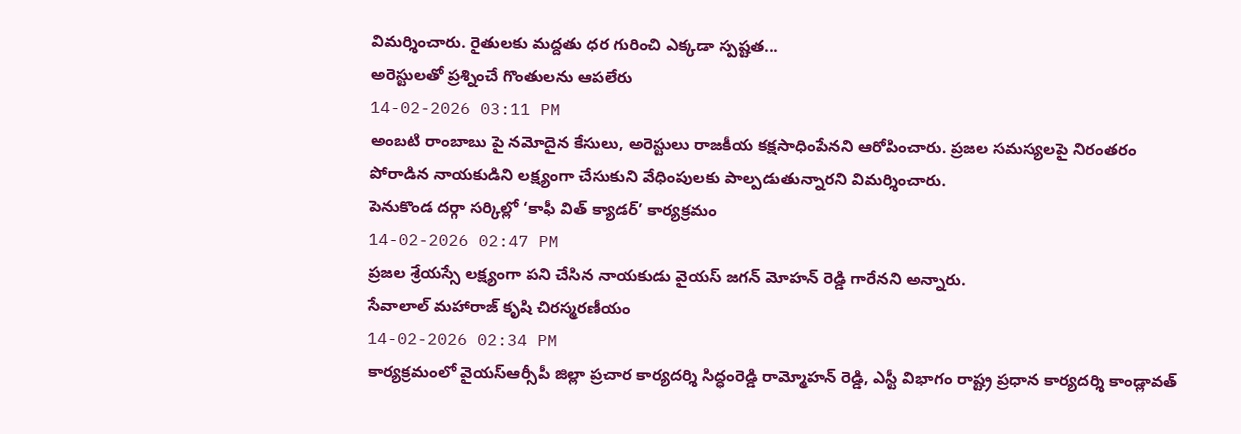విమర్శించారు. రైతులకు మద్దతు ధర గురించి ఎక్కడా స్పష్టత...
అరెస్టులతో ప్రశ్నించే గొంతులను ఆపలేరు
14-02-2026 03:11 PM
అంబటి రాంబాబు పై నమోదైన కేసులు, అరెస్టులు రాజకీయ కక్షసాధింపేనని ఆరోపించారు. ప్రజల సమస్యలపై నిరంతరం పోరాడిన నాయకుడిని లక్ష్యంగా చేసుకుని వేధింపులకు పాల్పడుతున్నారని విమర్శించారు.
పెనుకొండ దర్గా సర్కిల్లో ‘కాఫీ విత్ క్యాడర్’ కార్యక్రమం
14-02-2026 02:47 PM
ప్రజల శ్రేయస్సే లక్ష్యంగా పని చేసిన నాయకుడు వైయస్ జగన్ మోహన్ రెడ్డి గారేనని అన్నారు.
సేవాలాల్ మహారాజ్ కృషి చిరస్మరణీయం
14-02-2026 02:34 PM
కార్యక్రమంలో వైయస్ఆర్సీపీ జిల్లా ప్రచార కార్యదర్శి సిద్ధంరెడ్డి రామ్మోహన్ రెడ్డి, ఎస్టీ విభాగం రాష్ట్ర ప్రధాన కార్యదర్శి కాండ్లావత్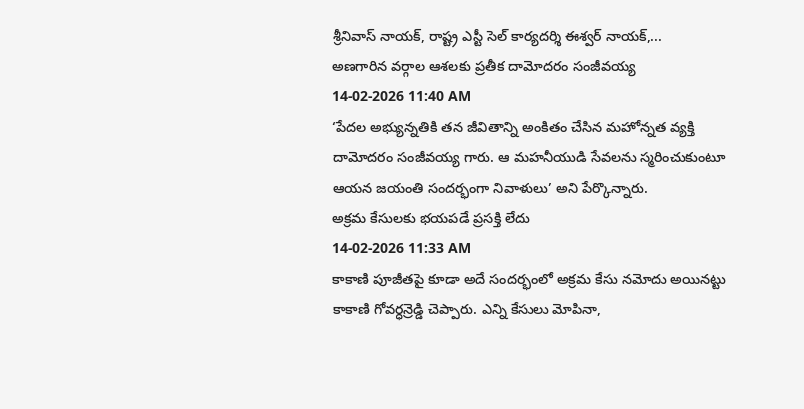శ్రీనివాస్ నాయక్, రాష్ట్ర ఎస్టీ సెల్ కార్యదర్శి ఈశ్వర్ నాయక్,...
అణగారిన వర్గాల ఆశలకు ప్రతీక దామోదరం సంజీవయ్య
14-02-2026 11:40 AM
‘పేదల అభ్యున్నతికి తన జీవితాన్ని అంకితం చేసిన మహోన్నత వ్యక్తి దామోదరం సంజీవయ్య గారు. ఆ మహనీయుడి సేవలను స్మరించుకుంటూ ఆయన జయంతి సందర్భంగా నివాళులు’ అని పేర్కొన్నారు.
అక్రమ కేసులకు భయపడే ప్రసక్తి లేదు
14-02-2026 11:33 AM
కాకాణి పూజీతపై కూడా అదే సందర్భంలో అక్రమ కేసు నమోదు అయినట్టు కాకాణి గోవర్ధన్రెడ్డి చెప్పారు. ఎన్ని కేసులు మోపినా,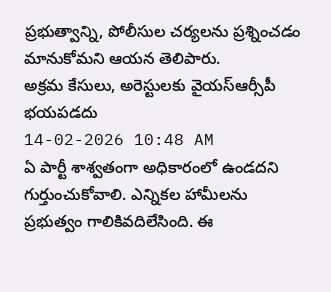ప్రభుత్వాన్ని, పోలీసుల చర్యలను ప్రశ్నించడం మానుకోమని ఆయన తెలిపారు.
అక్రమ కేసులు, అరెస్టులకు వైయస్ఆర్సీపీ భయపడదు
14-02-2026 10:48 AM
ఏ పార్టీ శాశ్వతంగా అధికారంలో ఉండదని గుర్తుంచుకోవాలి. ఎన్నికల హామీలను ప్రభుత్వం గాలికివదిలేసింది. ఈ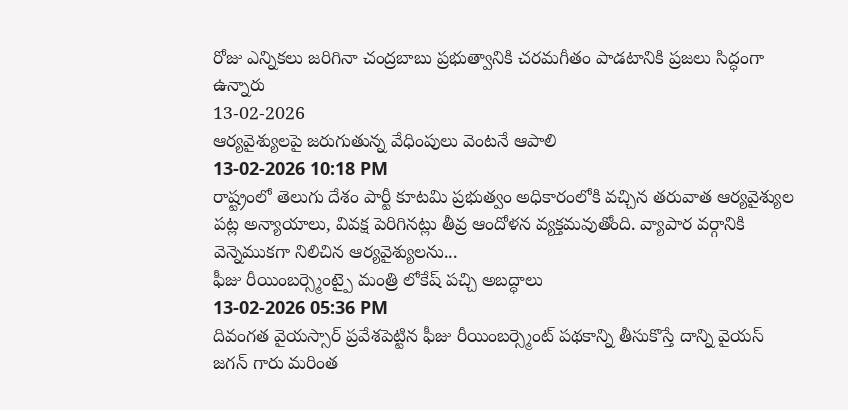రోజు ఎన్నికలు జరిగినా చంద్రబాబు ప్రభుత్వానికి చరమగీతం పాడటానికి ప్రజలు సిద్ధంగా ఉన్నారు
13-02-2026
ఆర్యవైశ్యులపై జరుగుతున్న వేధింపులు వెంటనే ఆపాలి
13-02-2026 10:18 PM
రాష్ట్రంలో తెలుగు దేశం పార్టీ కూటమి ప్రభుత్వం అధికారంలోకి వచ్చిన తరువాత ఆర్యవైశ్యుల పట్ల అన్యాయాలు, వివక్ష పెరిగినట్లు తీవ్ర ఆందోళన వ్యక్తమవుతోంది. వ్యాపార వర్గానికి వెన్నెముకగా నిలిచిన ఆర్యవైశ్యులను...
ఫీజు రీయింబర్స్మెంట్పై మంత్రి లోకేష్ పచ్చి అబద్ధాలు
13-02-2026 05:36 PM
దివంగత వైయస్సార్ ప్రవేశపెట్టిన ఫీజు రీయింబర్స్మెంట్ పథకాన్ని తీసుకొస్తే దాన్ని వైయస్ జగన్ గారు మరింత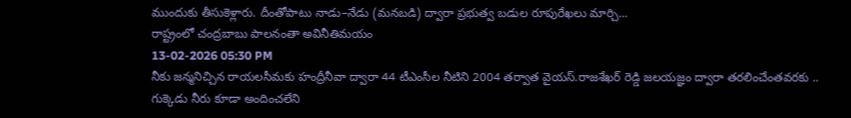ముందుకు తీసుకెళ్లారు. దీంతోపాటు నాడు–నేడు (మనబడి) ద్వారా ప్రభుత్వ బడుల రూపురేఖలు మార్చి...
రాష్ట్రంలో చంద్రబాబు పాలనంతా అవినీతిమయం
13-02-2026 05:30 PM
నీకు జన్మనిచ్చిన రాయలసీమకు హంద్రీనీవా ద్వారా 44 టీఎంసీల నీటిని 2004 తర్వాత వైయస్.రాజశేఖర్ రెడ్డి జలయజ్ఞం ద్వారా తరలించేంతవరకు .. గుక్కెడు నీరు కూడా అందించలేని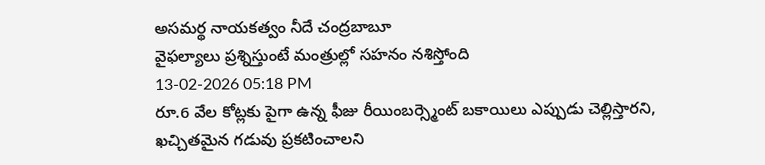అసమర్థ నాయకత్వం నీదే చంద్రబాబూ
వైఫల్యాలు ప్రశ్నిస్తుంటే మంత్రుల్లో సహనం నశిస్తోంది
13-02-2026 05:18 PM
రూ.6 వేల కోట్లకు పైగా ఉన్న ఫీజు రీయింబర్స్మెంట్ బకాయిలు ఎప్పుడు చెల్లిస్తారని, ఖచ్చితమైన గడువు ప్రకటించాలని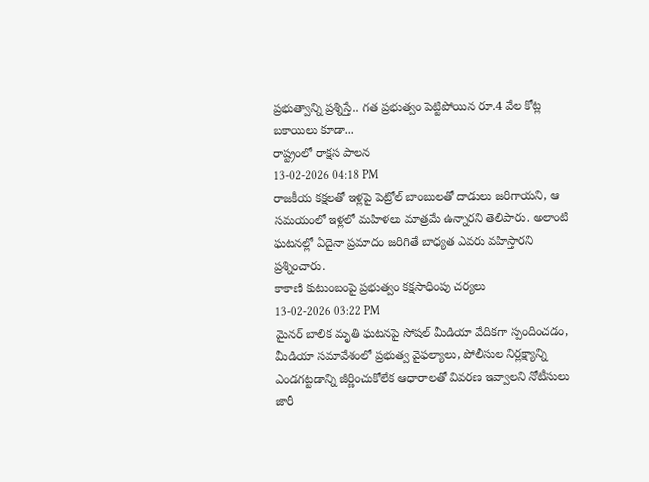ప్రభుత్వాన్ని ప్రశ్నిస్తే.. గత ప్రభుత్వం పెట్టిపోయిన రూ.4 వేల కోట్ల బకాయిలు కూడా...
రాష్ట్రంలో రాక్షస పాలన
13-02-2026 04:18 PM
రాజకీయ కక్షలతో ఇళ్లపై పెట్రోల్ బాంబులతో దాడులు జరిగాయని, ఆ సమయంలో ఇళ్లలో మహిళలు మాత్రమే ఉన్నారని తెలిపారు. అలాంటి ఘటనల్లో ఏదైనా ప్రమాదం జరిగితే బాధ్యత ఎవరు వహిస్తారని ప్రశ్నించారు.
కాకాణి కుటుంబంపై ప్రభుత్వం కక్షసాధింపు చర్యలు
13-02-2026 03:22 PM
మైనర్ బాలిక మృతి ఘటనపై సోషల్ మీడియా వేదికగా స్పందించడం, మీడియా సమావేశంలో ప్రభుత్వ వైఫల్యాలు, పోలీసుల నిర్లక్ష్యాన్ని ఎండగట్టడాన్ని జీర్ణించుకోలేక ఆధారాలతో వివరణ ఇవ్వాలని నోటీసులు జారీ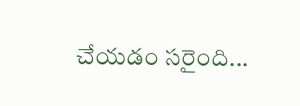చేయడం సరైంది...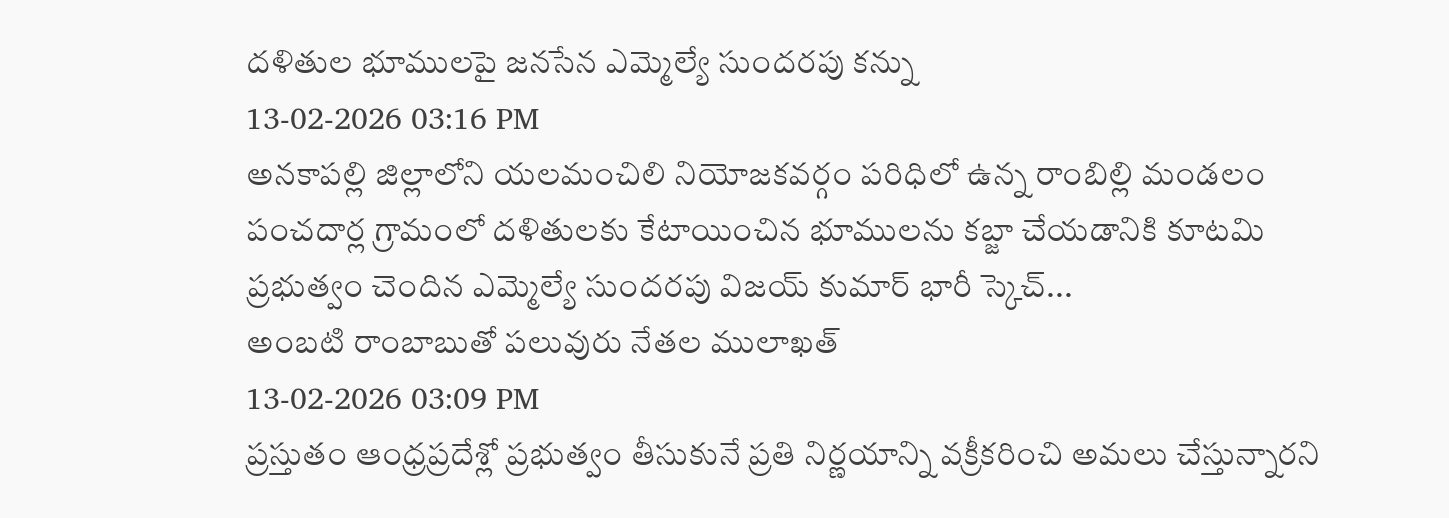దళితుల భూములపై జనసేన ఎమ్మెల్యే సుందరపు కన్ను
13-02-2026 03:16 PM
అనకాపల్లి జిల్లాలోని యలమంచిలి నియోజకవర్గం పరిధిలో ఉన్న రాంబిల్లి మండలం పంచదార్ల గ్రామంలో దళితులకు కేటాయించిన భూములను కబ్జా చేయడానికి కూటమి ప్రభుత్వం చెందిన ఎమ్మెల్యే సుందరపు విజయ్ కుమార్ భారీ స్కెచ్...
అంబటి రాంబాబుతో పలువురు నేతల ములాఖత్
13-02-2026 03:09 PM
ప్రస్తుతం ఆంధ్రప్రదేశ్లో ప్రభుత్వం తీసుకునే ప్రతి నిర్ణయాన్ని వక్రీకరించి అమలు చేస్తున్నారని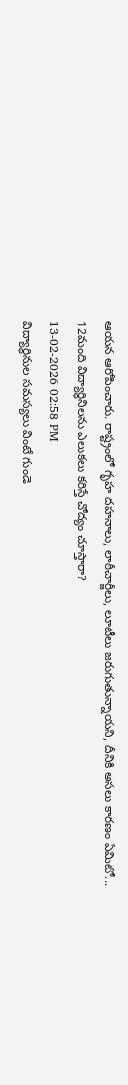ఆయన ఆరోపించారు. రాష్ట్రంలో గృహ దహనాలు, లాఠీచార్జీలు, లూటీలు జరుగుతున్నాయని, దీనికి అసలు కారణం ఏమిటో...
12మంది విద్యార్థినిలను ఎలుకలు కరిస్తే చోద్యం చూస్తారా?
13-02-2026 02:58 PM
విద్యార్థినుల సమస్యలు వింటే గుండె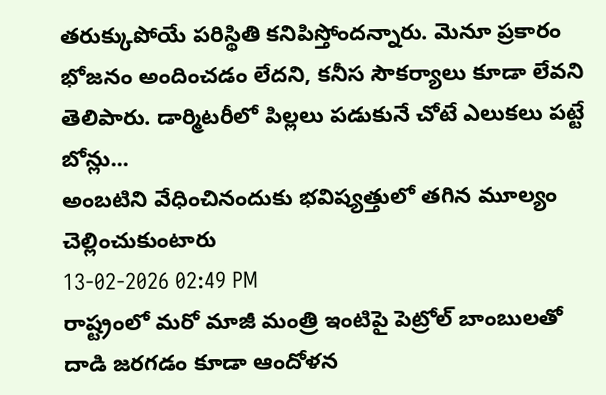తరుక్కుపోయే పరిస్థితి కనిపిస్తోందన్నారు. మెనూ ప్రకారం భోజనం అందించడం లేదని, కనీస సౌకర్యాలు కూడా లేవని తెలిపారు. డార్మిటరీలో పిల్లలు పడుకునే చోటే ఎలుకలు పట్టే బోన్లు...
అంబటిని వేధించినందుకు భవిష్యత్తులో తగిన మూల్యం చెల్లించుకుంటారు
13-02-2026 02:49 PM
రాష్ట్రంలో మరో మాజీ మంత్రి ఇంటిపై పెట్రోల్ బాంబులతో దాడి జరగడం కూడా ఆందోళన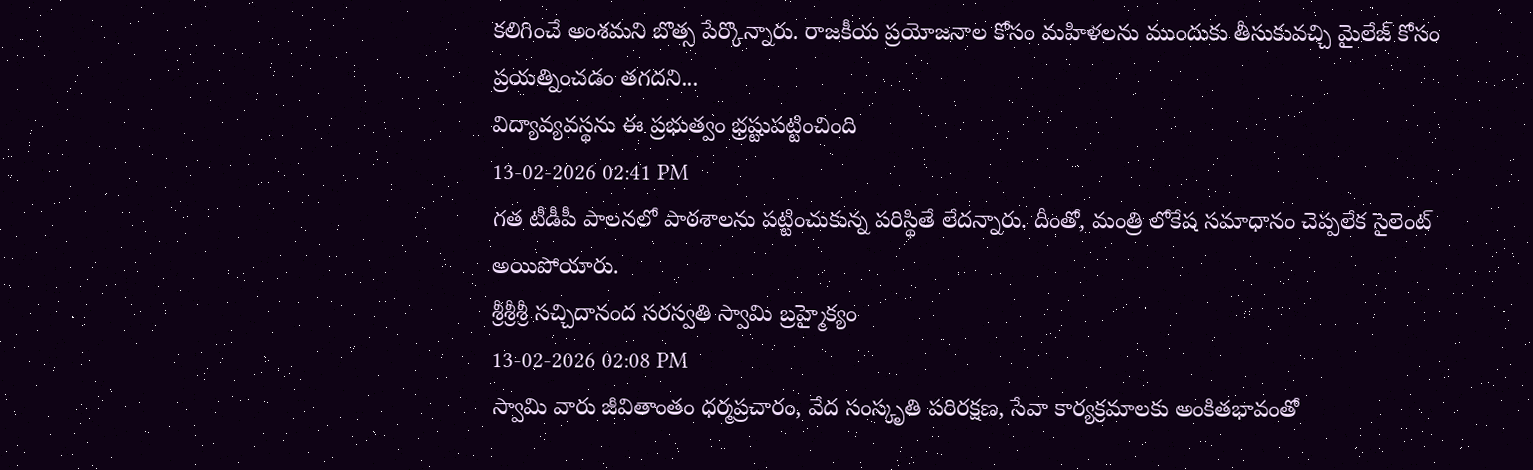కలిగించే అంశమని బొత్స పేర్కొన్నారు. రాజకీయ ప్రయోజనాల కోసం మహిళలను ముందుకు తీసుకువచ్చి మైలేజ్ కోసం ప్రయత్నించడం తగదని...
విద్యావ్యవస్థను ఈ ప్రభుత్వం భ్రష్టుపట్టించింది
13-02-2026 02:41 PM
గత టీడీపీ పాలనలో పాఠశాలను పట్టించుకున్న పరిస్థితే లేదన్నారు. దీంతో, మంత్రి లోకేష సమాధానం చెప్పలేక సైలెంట్ అయిపోయారు.
శ్రీశ్రీశ్రీ సచ్చిదానంద సరస్వతి స్వామి బ్రహ్మైక్యం
13-02-2026 02:08 PM
స్వామి వారు జీవితాంతం ధర్మప్రచారం, వేద సంస్కృతి పరిరక్షణ, సేవా కార్యక్రమాలకు అంకితభావంతో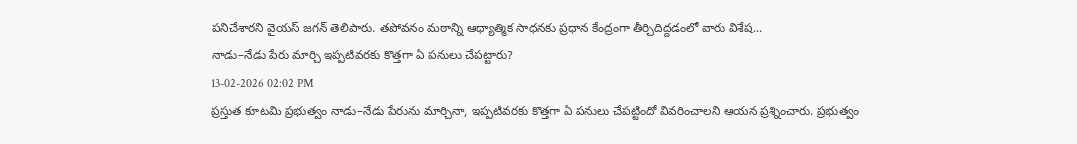పనిచేశారని వైయస్ జగన్ తెలిపారు. తపోవనం మఠాన్ని ఆధ్యాత్మిక సాధనకు ప్రధాన కేంద్రంగా తీర్చిదిద్దడంలో వారు విశేష...
నాడు–నేడు పేరు మార్చి ఇప్పటివరకు కొత్తగా ఏ పనులు చేపట్టారు?
13-02-2026 02:02 PM
ప్రస్తుత కూటమి ప్రభుత్వం నాడు–నేడు పేరును మార్చినా, ఇప్పటివరకు కొత్తగా ఏ పనులు చేపట్టిందో వివరించాలని ఆయన ప్రశ్నించారు. ప్రభుత్వం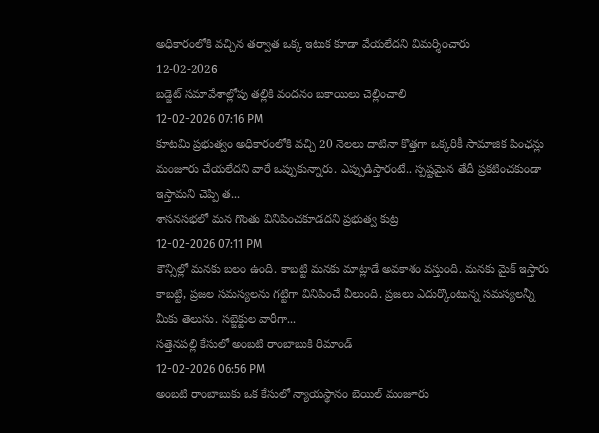అధికారంలోకి వచ్చిన తర్వాత ఒక్క ఇటుక కూడా వేయలేదని విమర్శించారు
12-02-2026
బడ్జెట్ సమావేశాల్లోపు తల్లికి వందనం బకాయిలు చెల్లించాలి
12-02-2026 07:16 PM
కూటమి ప్రభుత్వం అధికారంలోకి వచ్చి 20 నెలలు దాటినా కొత్తగా ఒక్కరికీ సామాజిక పింఛన్లు మంజూరు చేయలేదని వారే ఒప్పుకున్నారు. ఎప్పుడిస్తారంటే.. స్పష్టమైన తేదీ ప్రకటించకుండా ఇస్తామని చెప్పి త...
శాసనసభలో మన గొంతు వినిపించకూడదని ప్రభుత్వ కుట్ర
12-02-2026 07:11 PM
కౌన్సిల్లో మనకు బలం ఉంది. కాబట్టి మనకు మాట్లాడే అవకాశం వస్తుంది. మనకు మైక్ ఇస్తారు కాబట్టి, ప్రజల సమస్యలను గట్టిగా వినిపించే వీలుంది. ప్రజలు ఎదుర్కొంటున్న సమస్యలన్నీ మీకు తెలుసు. సబ్జెక్టుల వారీగా...
సత్తెనపల్లి కేసులో అంబటి రాంబాబుకి రిమాండ్
12-02-2026 06:56 PM
అంబటి రాంబాబుకు ఒక కేసులో న్యాయస్థానం బెయిల్ మంజూరు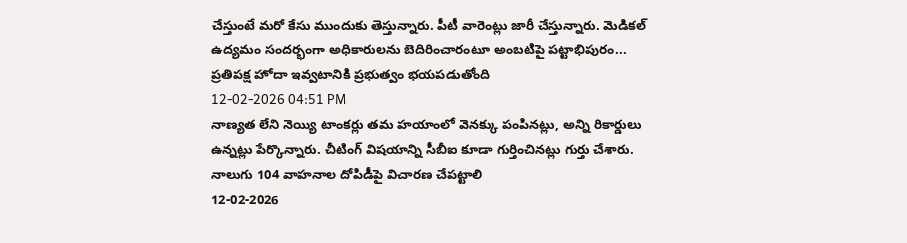చేస్తుంటే మరో కేసు ముందుకు తెస్తున్నారు. పీటీ వారెంట్లు జారీ చేస్తున్నారు. మెడికల్ ఉద్యమం సందర్భంగా అధికారులను బెదిరించారంటూ అంబటిపై పట్టాభిపురం...
ప్రతిపక్ష హోదా ఇవ్వటానికి ప్రభుత్వం భయపడుతోంది
12-02-2026 04:51 PM
నాణ్యత లేని నెయ్యి టాంకర్లు తమ హయాంలో వెనక్కు పంపినట్లు, అన్ని రికార్డులు ఉన్నట్లు పేర్కొన్నారు. చీటింగ్ విషయాన్ని సీబీఐ కూడా గుర్తించినట్లు గుర్తు చేశారు.
నాలుగు 104 వాహనాల దోపిడీపై విచారణ చేపట్టాలి
12-02-2026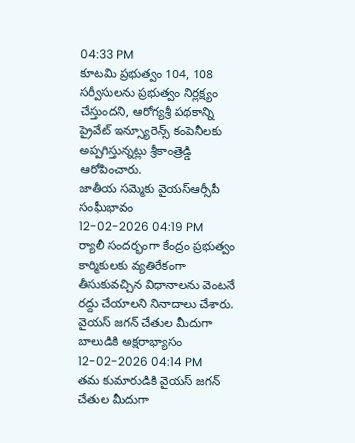04:33 PM
కూటమి ప్రభుత్వం 104, 108 సర్వీసులను ప్రభుత్వం నిర్లక్ష్యం చేస్తుందని, ఆరోగ్యశ్రీ పథకాన్ని ప్రైవేట్ ఇన్స్యూరెన్స్ కంపెనీలకు అప్పగిస్తున్నట్లు శ్రీకాంత్రెడ్డి ఆరోపించారు.
జాతీయ సమ్మెకు వైయస్ఆర్సీపీ సంఘీభావం
12-02-2026 04:19 PM
ర్యాలీ సందర్భంగా కేంద్రం ప్రభుత్వం కార్మికులకు వ్యతిరేకంగా తీసుకువచ్చిన విధానాలను వెంటనే రద్దు చేయాలని నినాదాలు చేశారు.
వైయస్ జగన్ చేతుల మీదుగా బాలుడికి అక్షరాభ్యాసం
12-02-2026 04:14 PM
తమ కుమారుడికి వైయస్ జగన్ చేతుల మీదుగా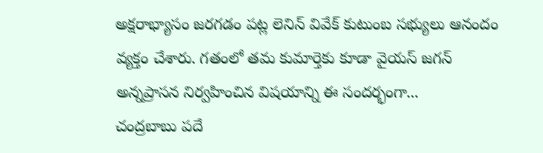అక్షరాభ్యాసం జరగడం పట్ల లెనిన్ వివేక్ కుటుంబ సభ్యులు ఆనందం వ్యక్తం చేశారు. గతంలో తమ కుమార్తెకు కూడా వైయస్ జగన్ అన్నప్రాసన నిర్వహించిన విషయాన్ని ఈ సందర్భంగా...
చంద్రబాబు పదే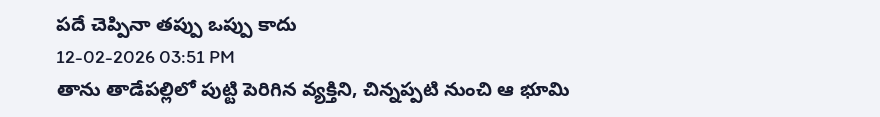పదే చెప్పినా తప్పు ఒప్పు కాదు
12-02-2026 03:51 PM
తాను తాడేపల్లిలో పుట్టి పెరిగిన వ్యక్తిని, చిన్నప్పటి నుంచి ఆ భూమి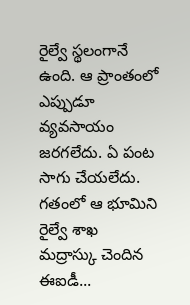రైల్వే స్థలంగానే ఉంది. ఆ ప్రాంతంలో ఎప్పుడూ వ్యవసాయం జరగలేదు. ఏ పంట సాగు చేయలేదు. గతంలో ఆ భూమిని రైల్వే శాఖ మద్రాస్కు చెందిన ఈఐడీ...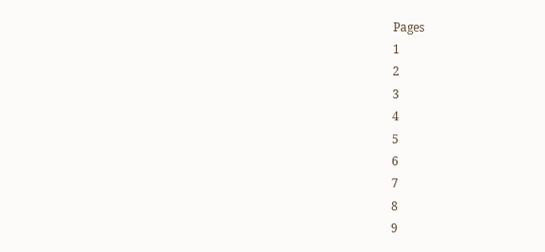Pages
1
2
3
4
5
6
7
8
9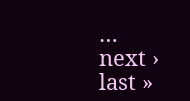…
next ›
last »